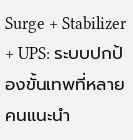Surge + Stabilizer + UPS: ระบบปกป้องขั้นเทพที่หลายคนแนะนำ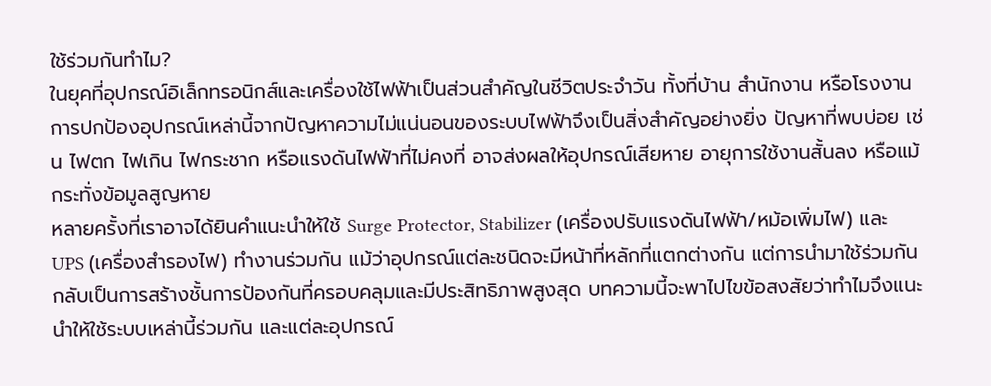ใช้ร่วมกันทำไม?
ในยุคที่อุปกรณ์อิเล็กทรอนิกส์และเครื่องใช้ไฟฟ้าเป็นส่วนสำคัญในชีวิตประจำวัน ทั้งที่บ้าน สำนักงาน หรือโรงงาน การปกป้องอุปกรณ์เหล่านี้จากปัญหาความไม่แน่นอนของระบบไฟฟ้าจึงเป็นสิ่งสำคัญอย่างยิ่ง ปัญหาที่พบบ่อย เช่น ไฟตก ไฟเกิน ไฟกระชาก หรือแรงดันไฟฟ้าที่ไม่คงที่ อาจส่งผลให้อุปกรณ์เสียหาย อายุการใช้งานสั้นลง หรือแม้กระทั่งข้อมูลสูญหาย
หลายครั้งที่เราอาจได้ยินคำแนะนำให้ใช้ Surge Protector, Stabilizer (เครื่องปรับแรงดันไฟฟ้า/หม้อเพิ่มไฟ) และ UPS (เครื่องสำรองไฟ) ทำงานร่วมกัน แม้ว่าอุปกรณ์แต่ละชนิดจะมีหน้าที่หลักที่แตกต่างกัน แต่การนำมาใช้ร่วมกันกลับเป็นการสร้างชั้นการป้องกันที่ครอบคลุมและมีประสิทธิภาพสูงสุด บทความนี้จะพาไปไขข้อสงสัยว่าทำไมจึงแนะนำให้ใช้ระบบเหล่านี้ร่วมกัน และแต่ละอุปกรณ์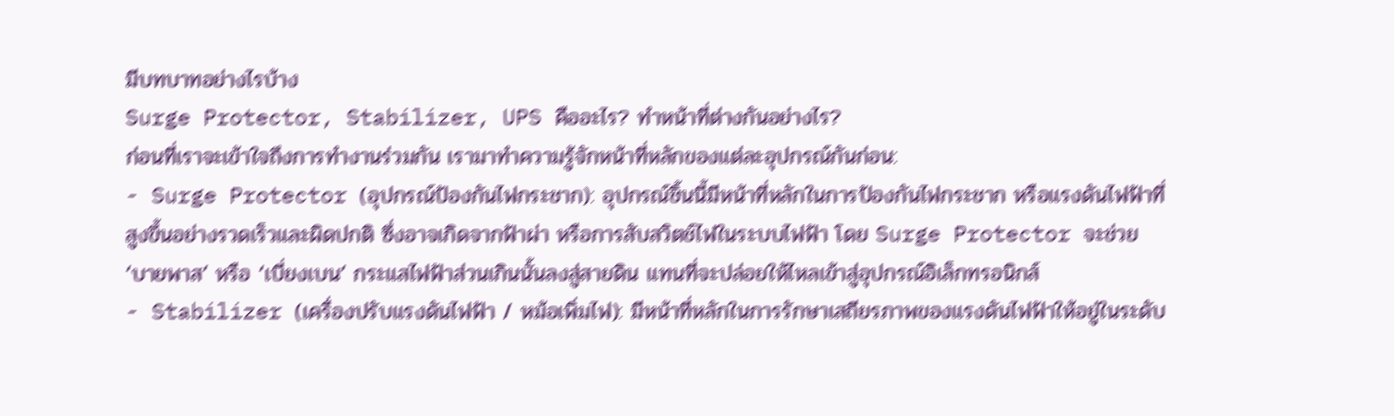มีบทบาทอย่างไรบ้าง
Surge Protector, Stabilizer, UPS คืออะไร? ทำหน้าที่ต่างกันอย่างไร?
ก่อนที่เราจะเข้าใจถึงการทำงานร่วมกัน เรามาทำความรู้จักหน้าที่หลักของแต่ละอุปกรณ์กันก่อน:
- Surge Protector (อุปกรณ์ป้องกันไฟกระชาก): อุปกรณ์ชิ้นนี้มีหน้าที่หลักในการป้องกันไฟกระชาก หรือแรงดันไฟฟ้าที่สูงขึ้นอย่างรวดเร็วและผิดปกติ ซึ่งอาจเกิดจากฟ้าผ่า หรือการสับสวิตช์ไฟในระบบไฟฟ้า โดย Surge Protector จะช่วย ‘บายพาส’ หรือ ‘เบี่ยงเบน’ กระแสไฟฟ้าส่วนเกินนั้นลงสู่สายดิน แทนที่จะปล่อยให้ไหลเข้าสู่อุปกรณ์อิเล็กทรอนิกส์
- Stabilizer (เครื่องปรับแรงดันไฟฟ้า / หม้อเพิ่มไฟ): มีหน้าที่หลักในการรักษาเสถียรภาพของแรงดันไฟฟ้าให้อยู่ในระดับ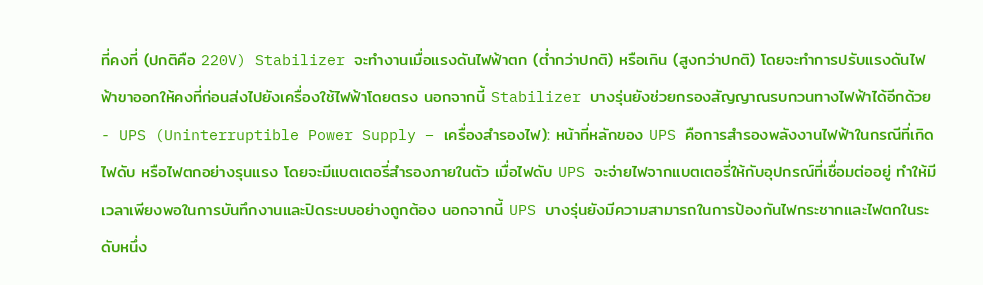ที่คงที่ (ปกติคือ 220V) Stabilizer จะทำงานเมื่อแรงดันไฟฟ้าตก (ต่ำกว่าปกติ) หรือเกิน (สูงกว่าปกติ) โดยจะทำการปรับแรงดันไฟฟ้าขาออกให้คงที่ก่อนส่งไปยังเครื่องใช้ไฟฟ้าโดยตรง นอกจากนี้ Stabilizer บางรุ่นยังช่วยกรองสัญญาณรบกวนทางไฟฟ้าได้อีกด้วย
- UPS (Uninterruptible Power Supply – เครื่องสำรองไฟ): หน้าที่หลักของ UPS คือการสำรองพลังงานไฟฟ้าในกรณีที่เกิดไฟดับ หรือไฟตกอย่างรุนแรง โดยจะมีแบตเตอรี่สำรองภายในตัว เมื่อไฟดับ UPS จะจ่ายไฟจากแบตเตอรี่ให้กับอุปกรณ์ที่เชื่อมต่ออยู่ ทำให้มีเวลาเพียงพอในการบันทึกงานและปิดระบบอย่างถูกต้อง นอกจากนี้ UPS บางรุ่นยังมีความสามารถในการป้องกันไฟกระชากและไฟตกในระดับหนึ่ง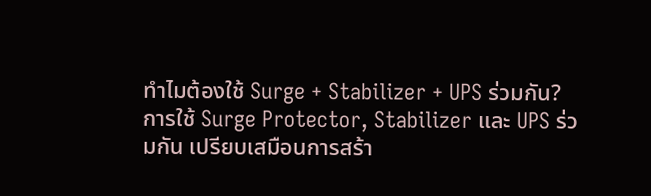ทำไมต้องใช้ Surge + Stabilizer + UPS ร่วมกัน?
การใช้ Surge Protector, Stabilizer และ UPS ร่วมกัน เปรียบเสมือนการสร้า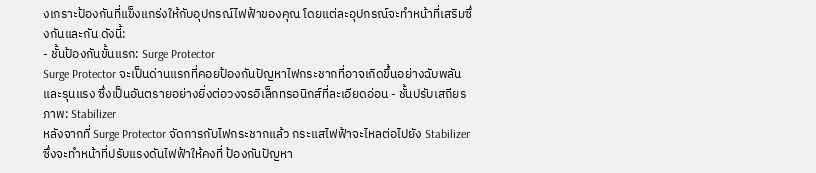งเกราะป้องกันที่แข็งแกร่งให้กับอุปกรณ์ไฟฟ้าของคุณ โดยแต่ละอุปกรณ์จะทำหน้าที่เสริมซึ่งกันและกัน ดังนี้:
- ชั้นป้องกันขั้นแรก: Surge Protector
Surge Protector จะเป็นด่านแรกที่คอยป้องกันปัญหาไฟกระชากที่อาจเกิดขึ้นอย่างฉับพลันและรุนแรง ซึ่งเป็นอันตรายอย่างยิ่งต่อวงจรอิเล็กทรอนิกส์ที่ละเอียดอ่อน - ชั้นปรับเสถียรภาพ: Stabilizer
หลังจากที่ Surge Protector จัดการกับไฟกระชากแล้ว กระแสไฟฟ้าจะไหลต่อไปยัง Stabilizer ซึ่งจะทำหน้าที่ปรับแรงดันไฟฟ้าให้คงที่ ป้องกันปัญหา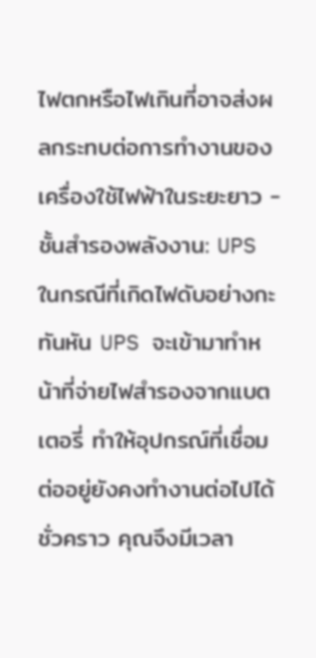ไฟตกหรือไฟเกินที่อาจส่งผลกระทบต่อการทำงานของเครื่องใช้ไฟฟ้าในระยะยาว - ชั้นสำรองพลังงาน: UPS
ในกรณีที่เกิดไฟดับอย่างกะทันหัน UPS จะเข้ามาทำหน้าที่จ่ายไฟสำรองจากแบตเตอรี่ ทำให้อุปกรณ์ที่เชื่อมต่ออยู่ยังคงทำงานต่อไปได้ชั่วคราว คุณจึงมีเวลา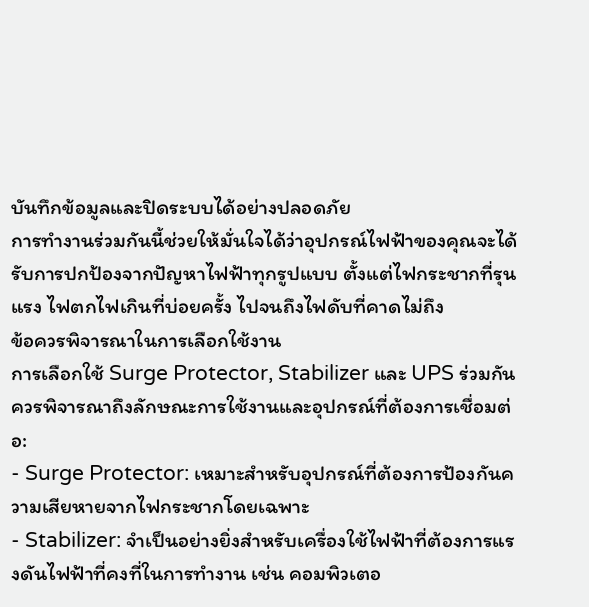บันทึกข้อมูลและปิดระบบได้อย่างปลอดภัย
การทำงานร่วมกันนี้ช่วยให้มั่นใจได้ว่าอุปกรณ์ไฟฟ้าของคุณจะได้รับการปกป้องจากปัญหาไฟฟ้าทุกรูปแบบ ตั้งแต่ไฟกระชากที่รุนแรง ไฟตกไฟเกินที่บ่อยครั้ง ไปจนถึงไฟดับที่คาดไม่ถึง
ข้อควรพิจารณาในการเลือกใช้งาน
การเลือกใช้ Surge Protector, Stabilizer และ UPS ร่วมกัน ควรพิจารณาถึงลักษณะการใช้งานและอุปกรณ์ที่ต้องการเชื่อมต่อ:
- Surge Protector: เหมาะสำหรับอุปกรณ์ที่ต้องการป้องกันความเสียหายจากไฟกระชากโดยเฉพาะ
- Stabilizer: จำเป็นอย่างยิ่งสำหรับเครื่องใช้ไฟฟ้าที่ต้องการแรงดันไฟฟ้าที่คงที่ในการทำงาน เช่น คอมพิวเตอ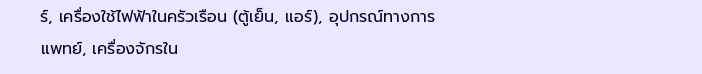ร์, เครื่องใช้ไฟฟ้าในครัวเรือน (ตู้เย็น, แอร์), อุปกรณ์ทางการแพทย์, เครื่องจักรใน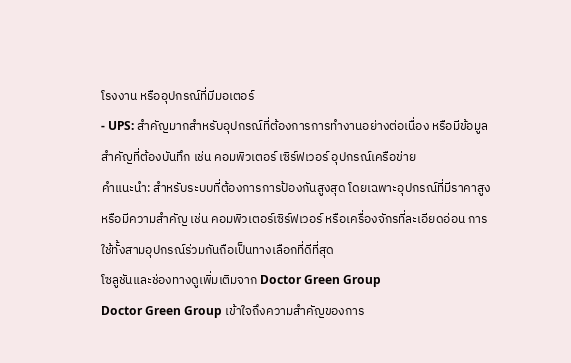โรงงาน หรืออุปกรณ์ที่มีมอเตอร์
- UPS: สำคัญมากสำหรับอุปกรณ์ที่ต้องการการทำงานอย่างต่อเนื่อง หรือมีข้อมูลสำคัญที่ต้องบันทึก เช่น คอมพิวเตอร์ เซิร์ฟเวอร์ อุปกรณ์เครือข่าย
คำแนะนำ: สำหรับระบบที่ต้องการการป้องกันสูงสุด โดยเฉพาะอุปกรณ์ที่มีราคาสูงหรือมีความสำคัญ เช่น คอมพิวเตอร์เซิร์ฟเวอร์ หรือเครื่องจักรที่ละเอียดอ่อน การใช้ทั้งสามอุปกรณ์ร่วมกันถือเป็นทางเลือกที่ดีที่สุด
โซลูชันและช่องทางดูเพิ่มเติมจาก Doctor Green Group
Doctor Green Group เข้าใจถึงความสำคัญของการ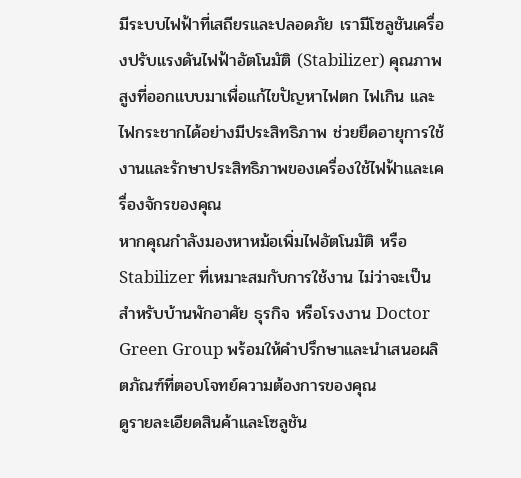มีระบบไฟฟ้าที่เสถียรและปลอดภัย เรามีโซลูชันเครื่องปรับแรงดันไฟฟ้าอัตโนมัติ (Stabilizer) คุณภาพสูงที่ออกแบบมาเพื่อแก้ไขปัญหาไฟตก ไฟเกิน และไฟกระชากได้อย่างมีประสิทธิภาพ ช่วยยืดอายุการใช้งานและรักษาประสิทธิภาพของเครื่องใช้ไฟฟ้าและเครื่องจักรของคุณ
หากคุณกำลังมองหาหม้อเพิ่มไฟอัตโนมัติ หรือStabilizer ที่เหมาะสมกับการใช้งาน ไม่ว่าจะเป็นสำหรับบ้านพักอาศัย ธุรกิจ หรือโรงงาน Doctor Green Group พร้อมให้คำปรึกษาและนำเสนอผลิตภัณฑ์ที่ตอบโจทย์ความต้องการของคุณ
ดูรายละเอียดสินค้าและโซลูชัน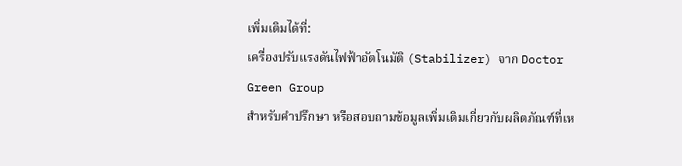เพิ่มเติมได้ที่:
เครื่องปรับแรงดันไฟฟ้าอัตโนมัติ (Stabilizer) จาก Doctor Green Group
สำหรับคำปรึกษา หรือสอบถามข้อมูลเพิ่มเติมเกี่ยวกับผลิตภัณฑ์ที่เห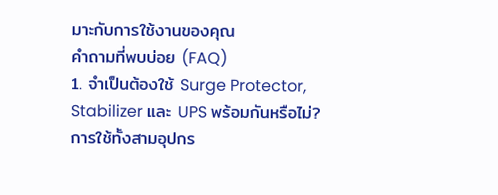มาะกับการใช้งานของคุณ
คำถามที่พบบ่อย (FAQ)
1. จำเป็นต้องใช้ Surge Protector, Stabilizer และ UPS พร้อมกันหรือไม่?
การใช้ทั้งสามอุปกร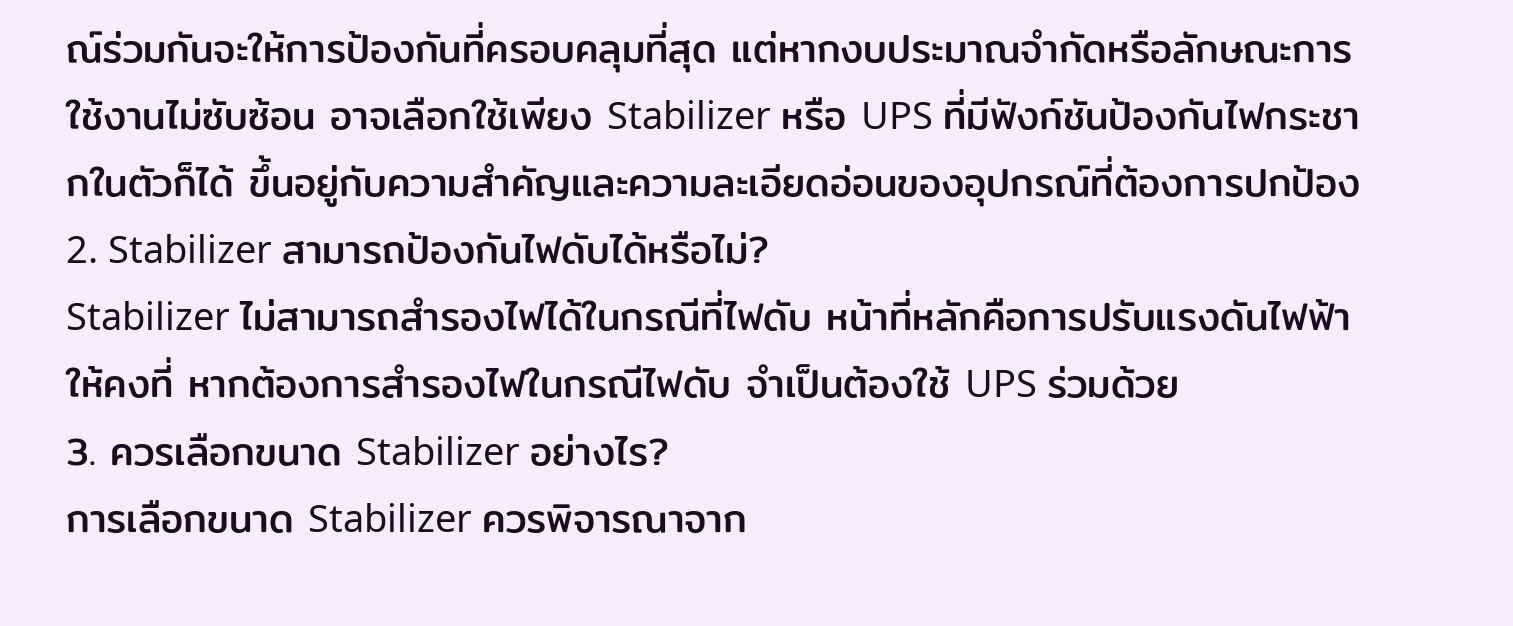ณ์ร่วมกันจะให้การป้องกันที่ครอบคลุมที่สุด แต่หากงบประมาณจำกัดหรือลักษณะการใช้งานไม่ซับซ้อน อาจเลือกใช้เพียง Stabilizer หรือ UPS ที่มีฟังก์ชันป้องกันไฟกระชากในตัวก็ได้ ขึ้นอยู่กับความสำคัญและความละเอียดอ่อนของอุปกรณ์ที่ต้องการปกป้อง
2. Stabilizer สามารถป้องกันไฟดับได้หรือไม่?
Stabilizer ไม่สามารถสำรองไฟได้ในกรณีที่ไฟดับ หน้าที่หลักคือการปรับแรงดันไฟฟ้าให้คงที่ หากต้องการสำรองไฟในกรณีไฟดับ จำเป็นต้องใช้ UPS ร่วมด้วย
3. ควรเลือกขนาด Stabilizer อย่างไร?
การเลือกขนาด Stabilizer ควรพิจารณาจาก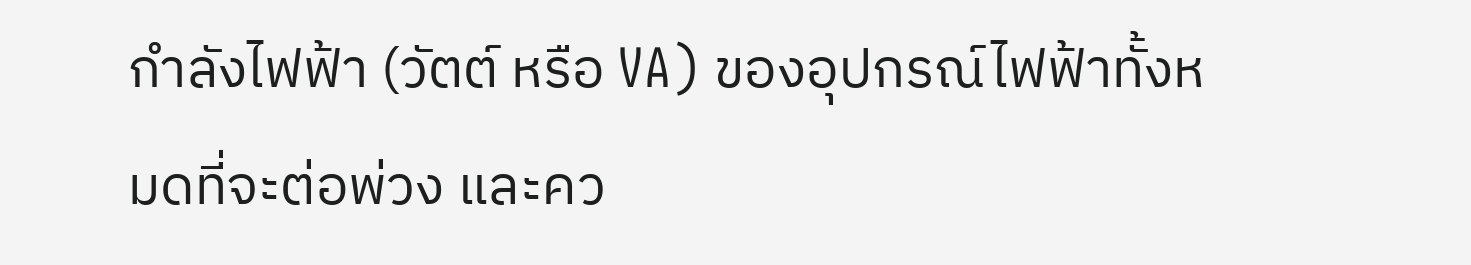กำลังไฟฟ้า (วัตต์ หรือ VA) ของอุปกรณ์ไฟฟ้าทั้งหมดที่จะต่อพ่วง และคว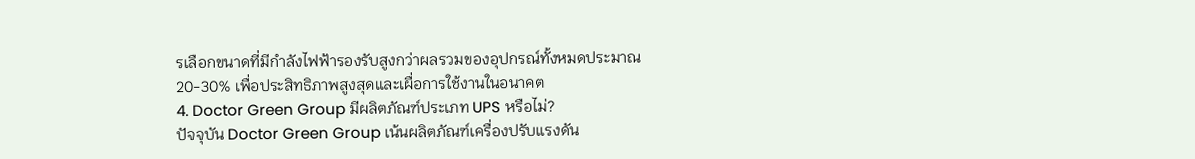รเลือกขนาดที่มีกำลังไฟฟ้ารองรับสูงกว่าผลรวมของอุปกรณ์ทั้งหมดประมาณ 20-30% เพื่อประสิทธิภาพสูงสุดและเผื่อการใช้งานในอนาคต
4. Doctor Green Group มีผลิตภัณฑ์ประเภท UPS หรือไม่?
ปัจจุบัน Doctor Green Group เน้นผลิตภัณฑ์เครื่องปรับแรงดัน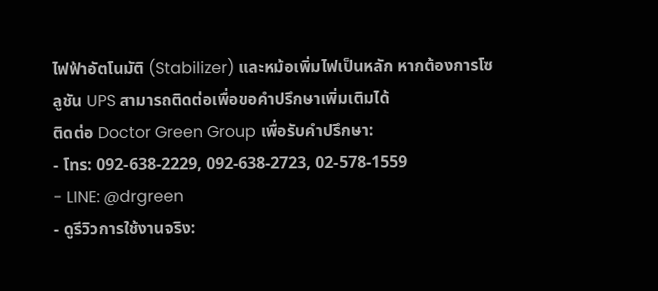ไฟฟ้าอัตโนมัติ (Stabilizer) และหม้อเพิ่มไฟเป็นหลัก หากต้องการโซลูชัน UPS สามารถติดต่อเพื่อขอคำปรึกษาเพิ่มเติมได้
ติดต่อ Doctor Green Group เพื่อรับคำปรึกษา:
- โทร: 092-638-2229, 092-638-2723, 02-578-1559
- LINE: @drgreen
- ดูรีวิวการใช้งานจริง: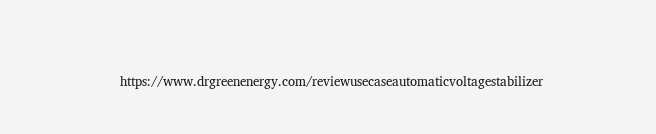https://www.drgreenenergy.com/reviewusecaseautomaticvoltagestabilizer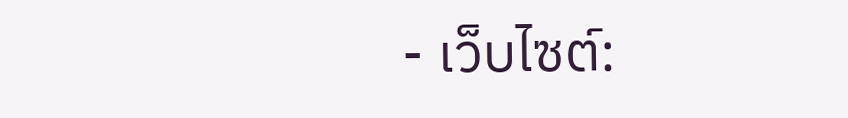- เว็บไซต์: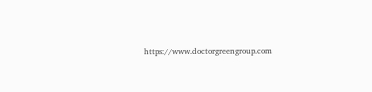https://www.doctorgreengroup.com